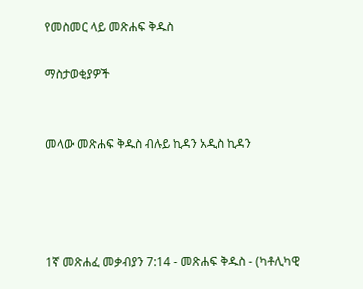የመስመር ላይ መጽሐፍ ቅዱስ

ማስታወቂያዎች


መላው መጽሐፍ ቅዱስ ብሉይ ኪዳን አዲስ ኪዳን




1ኛ መጽሐፈ መቃብያን 7:14 - መጽሐፍ ቅዱስ - (ካቶሊካዊ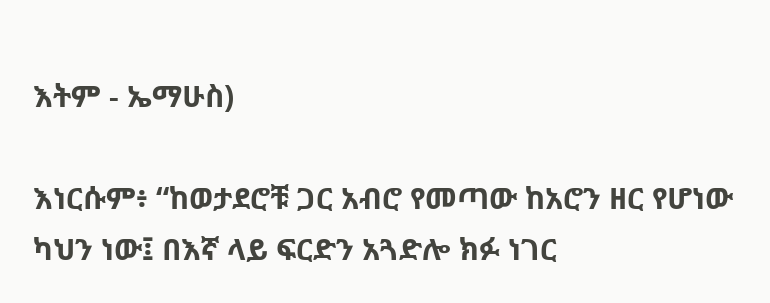እትም - ኤማሁስ)

እነርሱም፥ “ከወታደሮቹ ጋር አብሮ የመጣው ከአሮን ዘር የሆነው ካህን ነው፤ በእኛ ላይ ፍርድን አጓድሎ ክፉ ነገር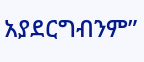አያደርግብንም”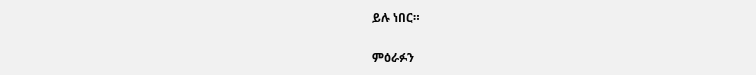ይሉ ነበር።

ምዕራፉን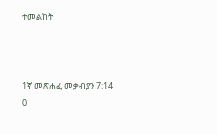ተመልከት



1ኛ መጽሐፈ መቃብያን 7:14
0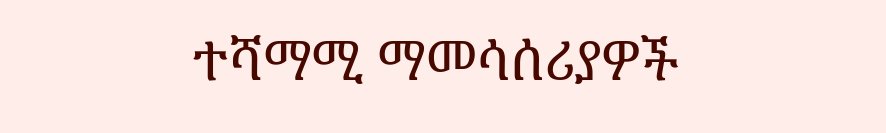ተሻማሚ ማመሳሰሪያዎች